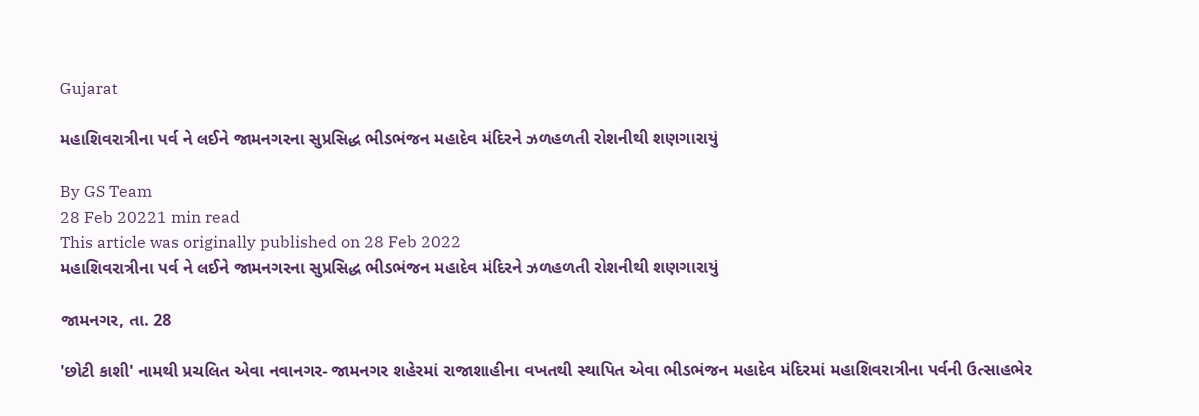Gujarat

મહાશિવરાત્રીના પર્વ ને લઈને જામનગરના સુપ્રસિદ્ધ ભીડભંજન મહાદેવ મંદિરને ઝળહળતી રોશનીથી શણગારાયું

By GS Team
28 Feb 20221 min read
This article was originally published on 28 Feb 2022
મહાશિવરાત્રીના પર્વ ને લઈને જામનગરના સુપ્રસિદ્ધ ભીડભંજન મહાદેવ મંદિરને ઝળહળતી રોશનીથી શણગારાયું

જામનગર, તા. 28

'છોટી કાશી' નામથી પ્રચલિત એવા નવાનગર- જામનગર શહેરમાં રાજાશાહીના વખતથી સ્થાપિત એવા ભીડભંજન મહાદેવ મંદિરમાં મહાશિવરાત્રીના પર્વની ઉત્સાહભેર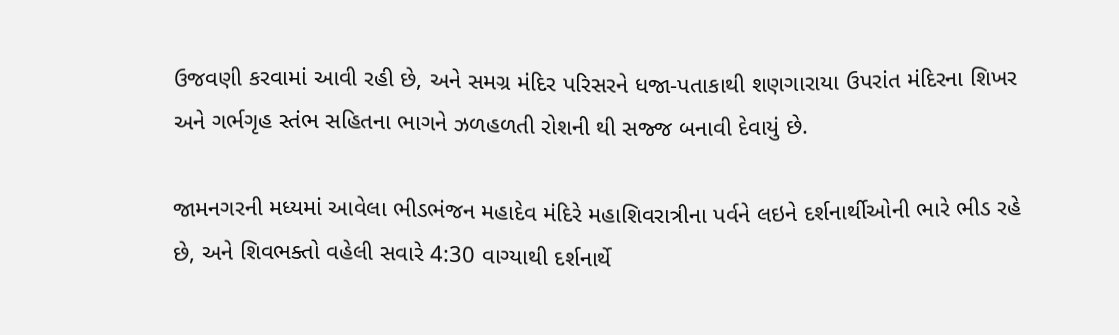ઉજવણી કરવામાં આવી રહી છે, અને સમગ્ર મંદિર પરિસરને ધજા-પતાકાથી શણગારાયા ઉપરાંત મંદિરના શિખર અને ગર્ભગૃહ સ્તંભ સહિતના ભાગને ઝળહળતી રોશની થી સજ્જ બનાવી દેવાયું છે.

જામનગરની મધ્યમાં આવેલા ભીડભંજન મહાદેવ મંદિરે મહાશિવરાત્રીના પર્વને લઇને દર્શનાર્થીઓની ભારે ભીડ રહે છે, અને શિવભક્તો વહેલી સવારે 4:30 વાગ્યાથી દર્શનાર્થે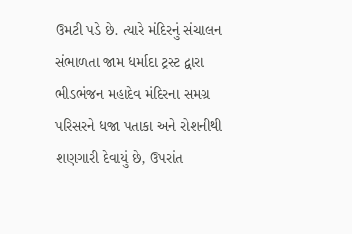ઉમટી પડે છે. ત્યારે મંદિરનું સંચાલન સંભાળતા જામ ધર્માદા ટ્રસ્ટ દ્વારા ભીડભંજન મહાદેવ મંદિરના સમગ્ર પરિસરને ધજા પતાકા અને રોશનીથી શણગારી દેવાયું છે, ઉપરાંત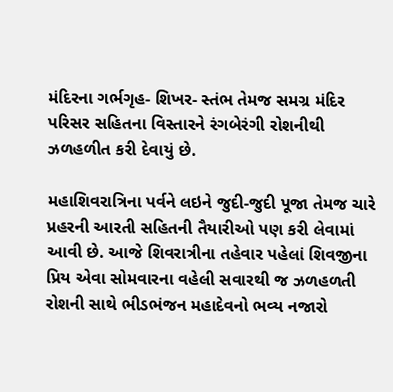મંદિરના ગર્ભગૃહ- શિખર- સ્તંભ તેમજ સમગ્ર મંદિર પરિસર સહિતના વિસ્તારને રંગબેરંગી રોશનીથી ઝળહળીત કરી દેવાયું છે.

મહાશિવરાત્રિના પર્વને લઇને જુદી-જુદી પૂજા તેમજ ચારે પ્રહરની આરતી સહિતની તૈયારીઓ પણ કરી લેવામાં આવી છે. આજે શિવરાત્રીના તહેવાર પહેલાં શિવજીના પ્રિય એવા સોમવારના વહેલી સવારથી જ ઝળહળતી રોશની સાથે ભીડભંજન મહાદેવનો ભવ્ય નજારો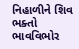નિહાળીને શિવ ભક્તો ભાવવિભોર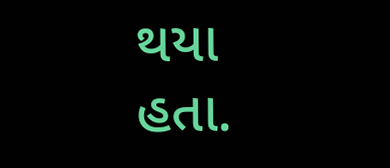થયા હતા.